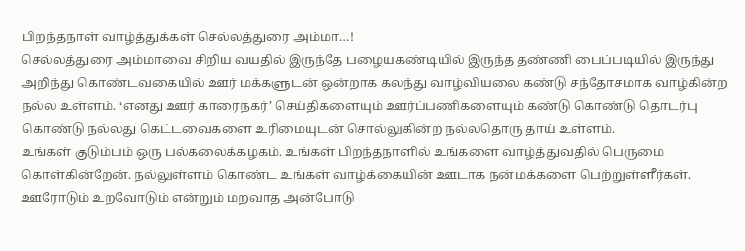பிறந்தநாள் வாழ்த்துக்கள் செல்லத்துரை அம்மா…!
செல்லத்துரை அம்மாவை சிறிய வயதில் இருந்தே பழையகண்டியில் இருந்த தண்ணி பைப்படியில் இருந்து அறிந்து கொண்டவகையில் ஊர் மக்களுடன் ஒன்றாக கலந்து வாழ்வியலை கண்டு சந்தோசமாக வாழ்கின்ற நல்ல உள்ளம். ‘எனது ஊர் காரைநகர்’ செய்திகளையும் ஊர்ப்பணிகளையும் கண்டு கொண்டு தொடர்பு கொண்டு நல்லது கெட்டவைகளை உரிமையுடன் சொல்லுகின்ற நல்லதொரு தாய் உள்ளம்.
உங்கள் குடும்பம் ஒரு பல்கலைக்கழகம். உங்கள் பிறந்தநாளில் உங்களை வாழ்த்துவதில் பெருமை கொள்கின்றேன். நல்லுள்ளம் கொண்ட உங்கள் வாழ்க்கையின் ஊடாக நன்மக்களை பெற்றுள்ளீர்கள். ஊரோடும் உறவோடும் என்றும் மறவாத அன்போடு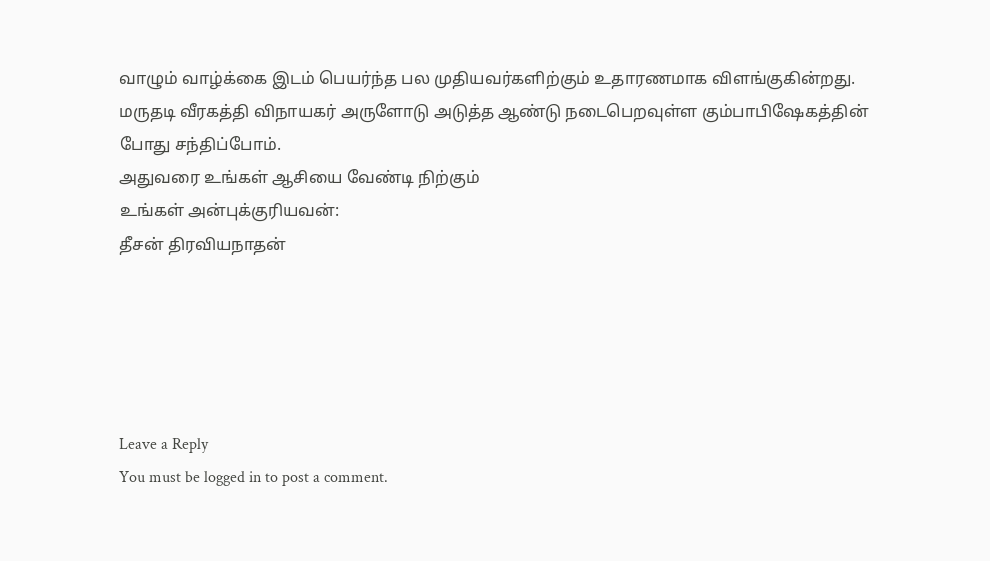வாழும் வாழ்க்கை இடம் பெயர்ந்த பல முதியவர்களிற்கும் உதாரணமாக விளங்குகின்றது. மருதடி வீரகத்தி விநாயகர் அருளோடு அடுத்த ஆண்டு நடைபெறவுள்ள கும்பாபிஷேகத்தின் போது சந்திப்போம்.
அதுவரை உங்கள் ஆசியை வேண்டி நிற்கும்
உங்கள் அன்புக்குரியவன்:
தீசன் திரவியநாதன்





Leave a Reply
You must be logged in to post a comment.